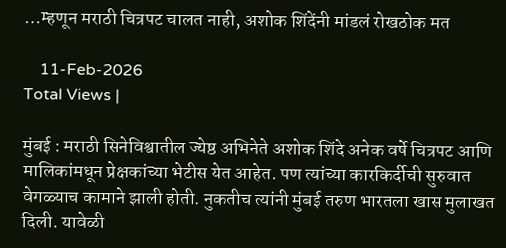…म्हणून मराठी चित्रपट चालत नाही, अशोक शिंदेंनी मांडलं रोखठोक मत

    11-Feb-2026
Total Views |

मुंबई : मराठी सिनेविश्वातील ज्येष्ठ अभिनेते अशोक शिंदे अनेक वर्षे चित्रपट आणि मालिकांमधून प्रेक्षकांच्या भेटीस येत आहेत. पण त्यांच्या कारकिर्दीची सुरुवात वेगळ्याच कामाने झाली होती. नुकतीच त्यांनी मुंबई तरुण भारतला खास मुलाखत दिली. यावेळी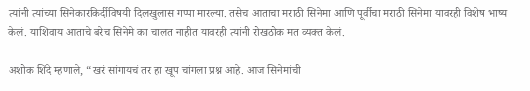त्यांनी त्यांच्या सिनेकारकिर्दीविषयी दिलखुलास गप्पा मारल्या. तसेच आताचा मराठी सिनेमा आणि पूर्वीचा मराठी सिनेमा यावरही विशेष भाष्य केलं. याशिवाय आताचे बरेच सिनेमे का चालत नाहीत यावरही त्यांनी रोखठोक मत व्यक्त केलं.

अशोक शिंदे म्हणाले, “खरं सांगायचं तर हा खूप चांगला प्रश्न आहे. आज सिनेमांची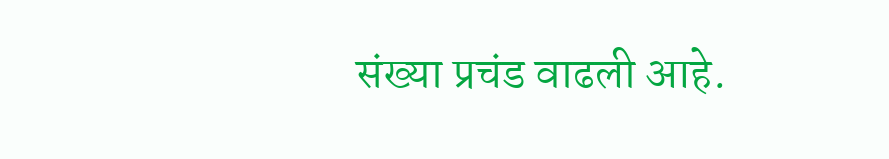संख्या प्रचंड वाढली आहे.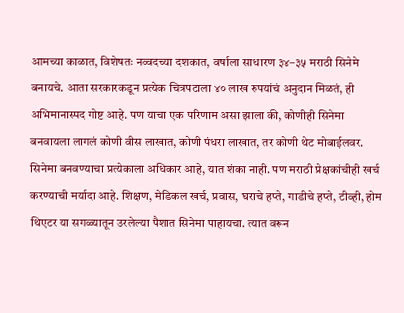आमच्या काळात, विशेषतः नव्वदच्या दशकात, वर्षाला साधारण ३४–३५ मराठी सिनेमे बनायचे. आता सरकारकडून प्रत्येक चित्रपटाला ४० लाख रुपयांचं अनुदान मिळतं, ही अभिमानास्पद गोष्ट आहे. पण याचा एक परिणाम असा झाला की, कोणीही सिनेमा बनवायला लागलं कोणी वीस लाखात, कोणी पंधरा लाखात, तर कोणी थेट मोबाईलवर. सिनेमा बनवण्याचा प्रत्येकाला अधिकार आहे, यात शंका नाही. पण मराठी प्रेक्षकांचीही खर्च करण्याची मर्यादा आहे. शिक्षण, मेडिकल खर्च, प्रवास, घराचे हप्ते, गाडीचे हप्ते, टीव्ही, होम थिएटर या सगळ्यातून उरलेल्या पैशात सिनेमा पाहायचा. त्यात वरून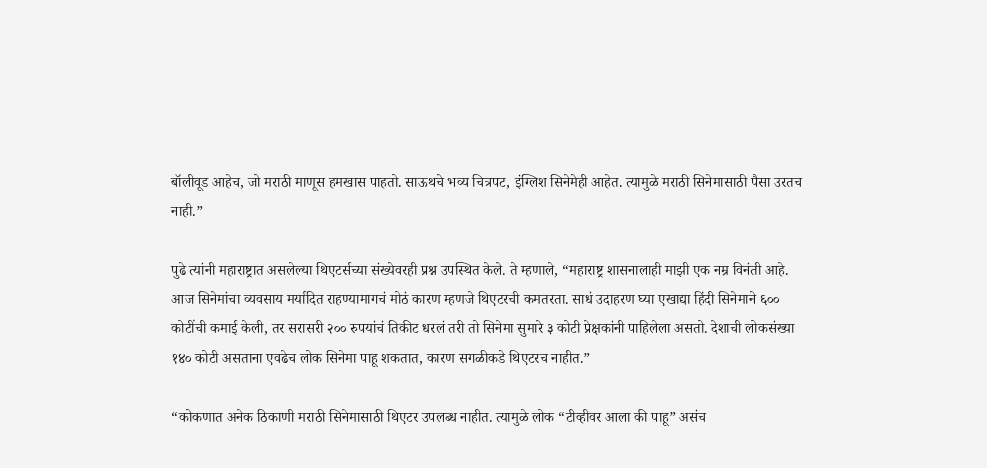बॉलीवूड आहेच, जो मराठी माणूस हमखास पाहतो. साऊथचे भव्य चित्रपट, इंग्लिश सिनेमेही आहेत. त्यामुळे मराठी सिनेमासाठी पैसा उरतच नाही.”

पुढे त्यांनी महाराष्ट्रात असलेल्या थिएटर्सच्या संख्येवरही प्रश्न उपस्थित केले. ते म्हणाले, “महाराष्ट्र शासनालाही माझी एक नम्र विनंती आहे. आज सिनेमांचा व्यवसाय मर्यादित राहण्यामागचं मोठं कारण म्हणजे थिएटरची कमतरता. साधं उदाहरण घ्या एखाद्या हिंदी सिनेमाने ६०० कोटींची कमाई केली, तर सरासरी २०० रुपयांचं तिकीट धरलं तरी तो सिनेमा सुमारे ३ कोटी प्रेक्षकांनी पाहिलेला असतो. देशाची लोकसंख्या १४० कोटी असताना एवढेच लोक सिनेमा पाहू शकतात, कारण सगळीकडे थिएटरच नाहीत.”

“कोकणात अनेक ठिकाणी मराठी सिनेमासाठी थिएटर उपलब्ध नाहीत. त्यामुळे लोक “टीव्हीवर आला की पाहू” असंच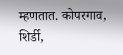म्हणतात. कोपरगाव, शिर्डी,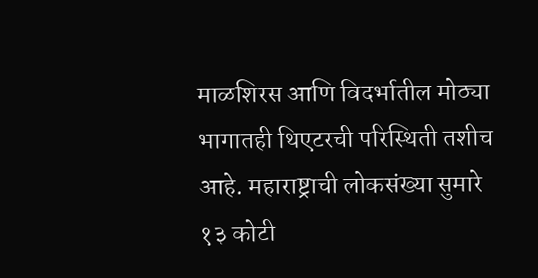माळशिरस आणि विदर्भातील मोठ्या भागातही थिएटरची परिस्थिती तशीच आहे. महाराष्ट्राची लोकसंख्या सुमारे १३ कोटी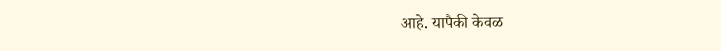आहे. यापैकी केवळ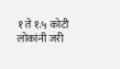१ ते १.५ कोटी लोकांनी जरी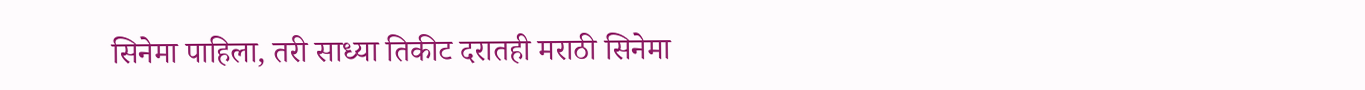सिनेमा पाहिला, तरी साध्या तिकीट दरातही मराठी सिनेमा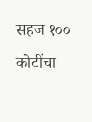सहज १०० कोटींचा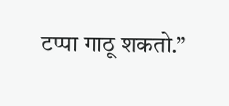टप्पा गाठू शकतो.”